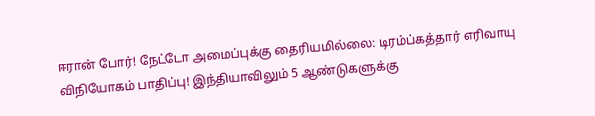ஈரான் போர்! நேட்டோ அமைப்புக்கு தைரியமில்லை: டிரம்ப்கத்தார் எரிவாயு விநியோகம் பாதிப்பு! இந்தியாவிலும் 5 ஆண்டுகளுக்கு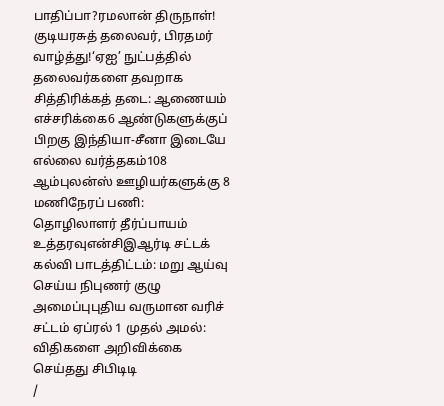பாதிப்பா?ரமலான் திருநாள்! குடியரசுத் தலைவர், பிரதமர் வாழ்த்து!‘ஏஐ’ நுட்பத்தில் தலைவர்களை தவறாக சித்திரிக்கத் தடை: ஆணையம் எச்சரிக்கை6 ஆண்டுகளுக்குப் பிறகு இந்தியா-சீனா இடையே எல்லை வர்த்தகம்108 ஆம்புலன்ஸ் ஊழியர்களுக்கு 8 மணிநேரப் பணி: தொழிலாளர் தீர்ப்பாயம் உத்தரவுஎன்சிஇஆர்டி சட்டக் கல்வி பாடத்திட்டம்: மறு ஆய்வு செய்ய நிபுணர் குழு அமைப்புபுதிய வருமான வரிச் சட்டம் ஏப்ரல் 1 முதல் அமல்: விதிகளை அறிவிக்கை செய்தது சிபிடிடி
/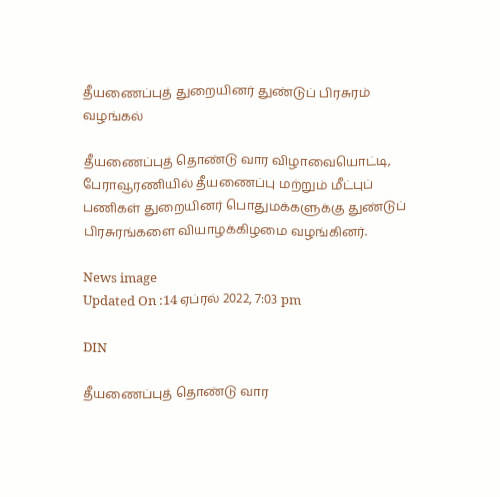தீயணைப்புத் துறையினர் துண்டுப் பிரசுரம் வழங்கல்

தீயணைப்புத் தொண்டு வார விழாவையொட்டி, பேராவூரணியில் தீயணைப்பு மற்றும் மீட்புப் பணிகள் துறையினர் பொதுமக்களுக்கு துண்டுப் பிரசுரங்களை வியாழக்கிழமை வழங்கினர்.

News image
Updated On :14 ஏப்ரல் 2022, 7:03 pm

DIN

தீயணைப்புத் தொண்டு வார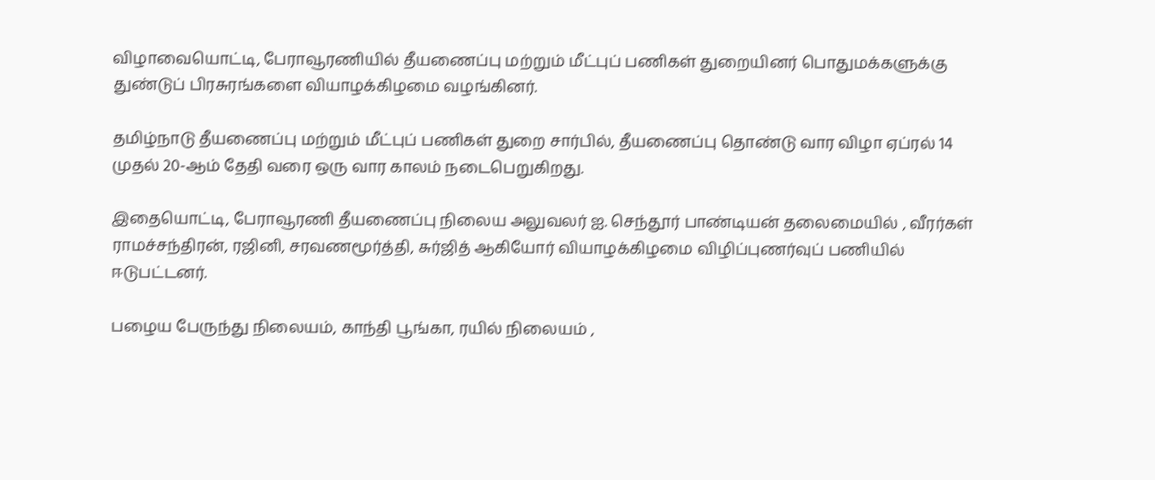விழாவையொட்டி, பேராவூரணியில் தீயணைப்பு மற்றும் மீட்புப் பணிகள் துறையினர் பொதுமக்களுக்கு துண்டுப் பிரசுரங்களை வியாழக்கிழமை வழங்கினர்.

தமிழ்நாடு தீயணைப்பு மற்றும் மீட்புப் பணிகள் துறை சார்பில், தீயணைப்பு தொண்டு வார விழா ஏப்ரல் 14 முதல் 20-ஆம் தேதி வரை ஒரு வார காலம் நடைபெறுகிறது.

இதையொட்டி, பேராவூரணி தீயணைப்பு நிலைய அலுவலர் ஐ. செந்தூர் பாண்டியன் தலைமையில் , வீரர்கள் ராமச்சந்திரன், ரஜினி, சரவணமூர்த்தி, சுர்ஜித் ஆகியோர் வியாழக்கிழமை விழிப்புணர்வுப் பணியில் ஈடுபட்டனர்.

பழைய பேருந்து நிலையம், காந்தி பூங்கா, ரயில் நிலையம் ,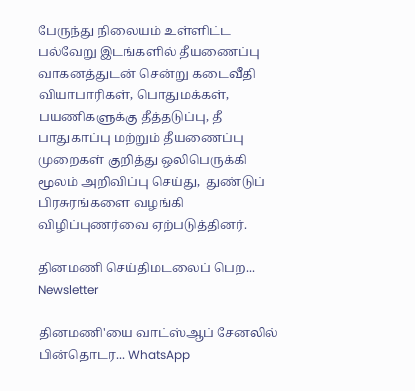பேருந்து நிலையம் உள்ளிட்ட பல்வேறு இடங்களில் தீயணைப்பு வாகனத்துடன் சென்று கடைவீதி வியாபாரிகள், பொதுமக்கள், பயணிகளுக்கு தீத்தடுப்பு, தீ பாதுகாப்பு மற்றும் தீயணைப்பு முறைகள் குறித்து ஒலிபெருக்கி  மூலம் அறிவிப்பு செய்து,  துண்டுப் பிரசுரங்களை வழங்கி விழிப்புணர்வை ஏற்படுத்தினர்.

தினமணி செய்திமடலைப் பெற... Newsletter

தினமணி'யை வாட்ஸ்ஆப் சேனலில் பின்தொடர... WhatsApp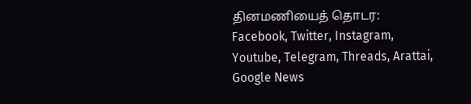தினமணியைத் தொடர: Facebook, Twitter, Instagram, Youtube, Telegram, Threads, Arattai, Google News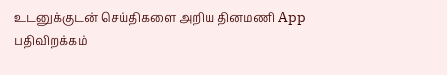உடனுக்குடன் செய்திகளை அறிய தினமணி App பதிவிறக்கம்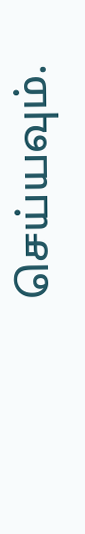செய்யவும்.